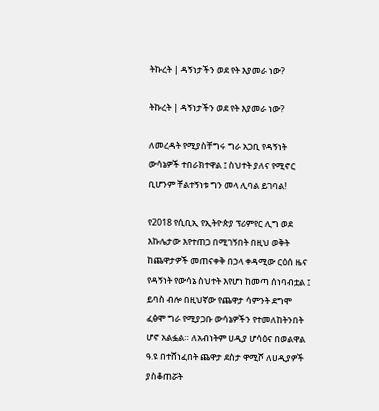ትኩረት | ዳኝነታችን ወደ የት እያመራ ነው?

ትኩረት | ዳኝነታችን ወደ የት እያመራ ነው?

ለመረዳት የሚያስቸግሩ ግራ አጋቢ የዳኝነት ውሳኔዎች ተበራክተዋል ፤ ስህተት ያለና የሚኖር ቢሆንም ቸልተኝነቱ ግን መላ ሊባል ይገባል!

የ2018 የሲቢኢ የኢትዮጵያ ፕሪምየር ሊግ ወደ እኩሌታው እየተጠጋ በሚገኝበት በዚህ ወቅት ከጨዋታዎች መጠናቀቅ በኃላ ቀዳሚው ርዕሰ ዜና የዳኝነት የውሳኔ ስህተት እየሆነ ከመጣ ሰነባብቷል ፤ ይባስ ብሎ በዚህኛው የጨዋታ ሳምንት ደግሞ ፈፅሞ ግራ የሚያጋቡ ውሳኔዎችን የተመለከትንበት ሆኖ አልፏል። ለአብነትም ሀዲያ ሆሳዕና በወልዋል ዓ.ዩ በተሸነፈበት ጨዋታ ደስታ ዋሚሾ ለሀዲያዎች ያስቆጠሯት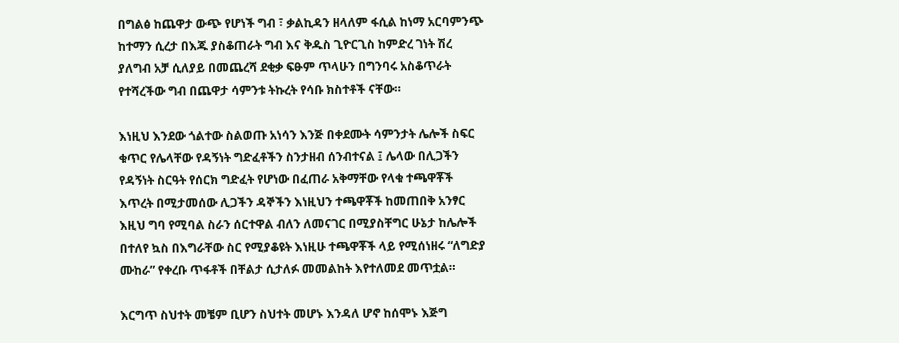በግልፅ ከጨዋታ ውጭ የሆነች ግብ ፣ ቃልኪዳን ዘላለም ፋሲል ከነማ አርባምንጭ ከተማን ሲረታ በእጁ ያስቆጠራት ግብ እና ቅዱስ ጊዮርጊስ ከምድረ ገነት ሽረ ያለግብ አቻ ሲለያይ በመጨረሻ ደቂቃ ፍፁም ጥላሁን በግንባሩ አስቆጥራት የተሻረችው ግብ በጨዋታ ሳምንቱ ትኩረት የሳቡ ክስተቶች ናቸው።

እነዚህ እንደው ጎልተው ስልወጡ አነሳን እንጅ በቀደሙት ሳምንታት ሌሎች ስፍር ቁጥር የሌላቸው የዳኝነት ግድፈቶችን ስንታዘብ ሰንብተናል ፤ ሌላው በሊጋችን የዳኝነት ስርዓት የሰርክ ግድፈት የሆነው በፈጠራ አቅማቸው የላቁ ተጫዋቾች እጥረት በሚታመሰው ሊጋችን ዳኞችን እነዚህን ተጫዋቾች ከመጠበቅ አንፃር እዚህ ግባ የሚባል ስራን ሰርተዋል ብለን ለመናገር በሚያስቸግር ሁኔታ ከሌሎች በተለየ ኳስ በእግራቸው ስር የሚያቆዩት እነዚሁ ተጫዋቾች ላይ የሚሰነዘሩ “ለግድያ ሙከራ” የቀረቡ ጥፋቶች በቸልታ ሲታለፉ መመልከት እየተለመደ መጥቷል።

እርግጥ ስህተት መቼም ቢሆን ስህተት መሆኑ እንዳለ ሆኖ ከሰሞኑ እጅግ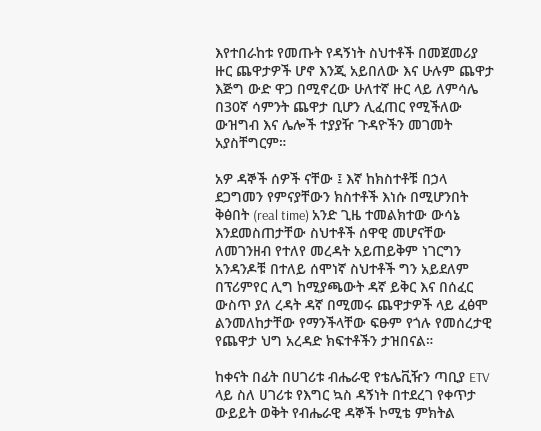እየተበራከቱ የመጡት የዳኝነት ስህተቶች በመጀመሪያ ዙር ጨዋታዎች ሆኖ እንጂ አይበለው እና ሁሉም ጨዋታ እጅግ ውድ ዋጋ በሚኖረው ሁለተኛ ዙር ላይ ለምሳሌ በ30ኛ ሳምንት ጨዋታ ቢሆን ሊፈጠር የሚችለው ውዝግብ እና ሌሎች ተያያዥ ጉዳዮችን መገመት አያስቸግርም።

አዎ ዳኞች ሰዎች ናቸው ፤ እኛ ከክስተቶቹ በኃላ ደጋግመን የምናያቸውን ክስተቶች እነሱ በሚሆንበት ቅፅበት (real time) አንድ ጊዜ ተመልክተው ውሳኔ እንደመስጠታቸው ስህተቶች ሰዋዊ መሆናቸው ለመገንዘብ የተለየ መረዳት አይጠይቅም ነገርግን አንዳንዶቹ በተለይ ሰሞነኛ ስህተቶች ግን አይደለም በፕሪምየር ሊግ ከሚያጫውት ዳኛ ይቅር እና በሰፈር ውስጥ ያለ ረዳት ዳኛ በሚመሩ ጨዋታዎች ላይ ፈፅሞ ልንመለከታቸው የማንችላቸው ፍፁም የጎሉ የመሰረታዊ የጨዋታ ህግ አረዳድ ክፍተቶችን ታዝበናል።

ከቀናት በፊት በሀገሪቱ ብሔራዊ የቴሌቪዥን ጣቢያ ETV ላይ ስለ ሀገሪቱ የእግር ኳስ ዳኝነት በተደረገ የቀጥታ ውይይት ወቅት የብሔራዊ ዳኞች ኮሚቴ ምክትል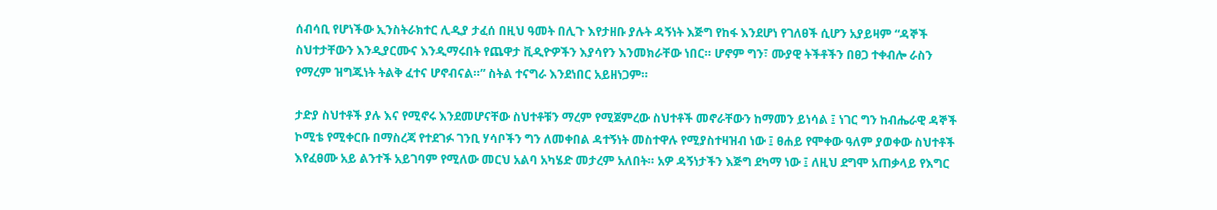ሰብሳቢ የሆነችው ኢንስትራክተር ሊዲያ ታፈሰ በዚህ ዓመት በሊጉ እየታዘቡ ያሉት ዳኝነት እጅግ የከፋ እንደሆነ የገለፀች ሲሆን አያይዛም “ዳኞች ስህተታቸውን እንዲያርሙና እንዲማሩበት የጨዋታ ቪዲዮዎችን እያሳየን እንመክራቸው ነበር። ሆኖም ግን፣ ሙያዊ ትችቶችን በፀጋ ተቀብሎ ራስን የማረም ዝግጁነት ትልቅ ፈተና ሆኖብናል።” ስትል ተናግራ እንደነበር አይዘነጋም።

ታድያ ስህተቶች ያሉ እና የሚኖሩ እንደመሆናቸው ስህተቶቹን ማረም የሚጀምረው ስህተቶች መኖራቸውን ከማመን ይነሳል ፤ ነገር ግን ከብሔራዊ ዳኞች ኮሚቴ የሚቀርቡ በማስረጃ የተደገፉ ገንቢ ሃሳቦችን ግን ለመቀበል ዳተኝነት መስተዋሉ የሚያስተዛዝብ ነው ፤ ፀሐይ የሞቀው ዓለም ያወቀው ስህተቶች እየፈፀሙ አይ ልንተች አይገባም የሚለው መርህ አልባ አካሄድ መታረም አለበት። አዎ ዳኝነታችን እጅግ ደካማ ነው ፤ ለዚህ ደግሞ አጠቃላይ የእግር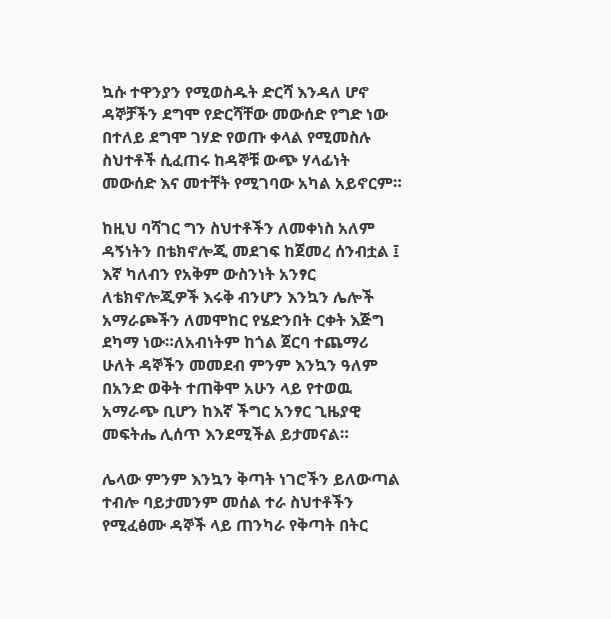ኳሱ ተዋንያን የሚወስዱት ድርሻ እንዳለ ሆኖ ዳኞቻችን ደግሞ የድርሻቸው መውሰድ የግድ ነው በተለይ ደግሞ ገሃድ የወጡ ቀላል የሚመስሉ ስህተቶች ሲፈጠሩ ከዳኞቹ ውጭ ሃላፊነት መውሰድ እና መተቸት የሚገባው አካል አይኖርም።

ከዚህ ባሻገር ግን ስህተቶችን ለመቀነስ አለም ዳኝነትን በቴክኖሎጂ መደገፍ ከጀመረ ሰንብቷል ፤ እኛ ካለብን የአቅም ውስንነት አንፃር ለቴክኖሎጂዎች እሩቅ ብንሆን እንኳን ሌሎች አማራጮችን ለመሞከር የሄድንበት ርቀት እጅግ ደካማ ነው።ለአብነትም ከጎል ጀርባ ተጨማሪ ሁለት ዳኞችን መመደብ ምንም እንኳን ዓለም በአንድ ወቅት ተጠቅሞ አሁን ላይ የተወዉ አማራጭ ቢሆን ከእኛ ችግር አንፃር ጊዜያዊ መፍትሔ ሊሰጥ እንደሚችል ይታመናል።

ሌላው ምንም እንኳን ቅጣት ነገሮችን ይለውጣል ተብሎ ባይታመንም መሰል ተራ ስህተቶችን የሚፈፅሙ ዳኞች ላይ ጠንካራ የቅጣት በትር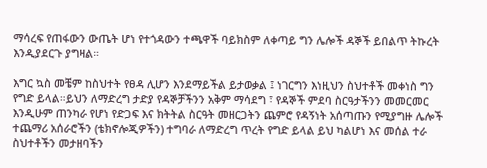ማሳረፍ የጠፋውን ውጤት ሆነ የተጎዳውን ተጫዋች ባይክስም ለቀጣይ ግን ሌሎች ዳኞች ይበልጥ ትኩረት እንዲያደርጉ ያግዛል።

እግር ኳስ መቼም ከስህተት የፀዳ ሊሆን እንደማይችል ይታወቃል ፤ ነገርግን እነዚህን ስህተቶች መቀነስ ግን የግድ ይላል።ይህን ለማድረግ ታድያ የዳኞቻችንን አቅም ማሳደግ ፣ የዳኞች ምደባ ስርዓታችንን መመርመር እንዲሁም ጠንካራ የሆነ የድጋፍ እና ክትትል ስርዓት መዘርጋትን ጨምሮ የዳኝነት አሰጣጡን የሚያግዙ ሌሎች ተጨማሪ አሰራሮችን (ቴክኖሎጂዎችን) ተግባራ ለማድረግ ጥረት የግድ ይላል ይህ ካልሆነ እና መሰል ተራ ስህተቶችን መታዘባችን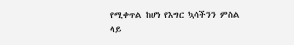የሚቀጥል ከሆነ የእግር ኳሳችንን ምስል ላይ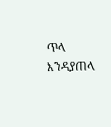ጥላ እንዳያጠላ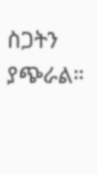ስጋትን ያጭራል።